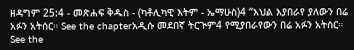ዘዳግም 25:4 - መጽሐፍ ቅዱስ - (ካቶሊካዊ እትም - ኤማሁስ)4 “እህል እያበራየ ያለውን በሬ አፉን አትሰር። See the chapterአዲሱ መደበኛ ትርጒም4 የሚያበራየውን በሬ አፉን አትሰር። See the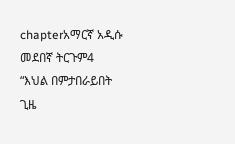chapterአማርኛ አዲሱ መደበኛ ትርጉም4 “እህል በምታበራይበት ጊዜ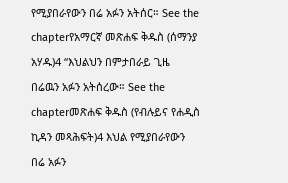የሚያበራየውን በሬ አፉን አትሰር። See the chapterየአማርኛ መጽሐፍ ቅዱስ (ሰማንያ አሃዱ)4 “እህልህን በምታበራይ ጊዜ በሬዉን አፉን አትሰረው። See the chapterመጽሐፍ ቅዱስ (የብሉይና የሐዲስ ኪዳን መጻሕፍት)4 እህል የሚያበራየውን በሬ አፉን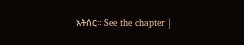አትሰር። See the chapter |